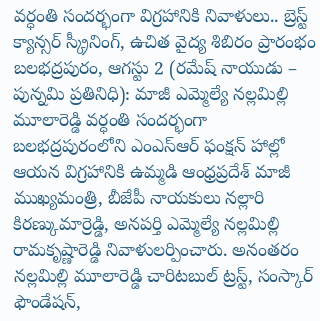వర్ధంతి సందర్భంగా విగ్రహానికి నివాళులు.. బ్రెస్ట్ క్యాన్సర్ స్క్రీనింగ్, ఉచిత వైద్య శిబిరం ప్రారంభం
బలభద్రపురం, ఆగస్టు 2 (రమేష్ నాయుడు – పున్నమి ప్రతినిధి): మాజీ ఎమ్మెల్యే నల్లమిల్లి మూలారెడ్డి వర్ధంతి సందర్భంగా బలభద్రపురంలోని ఎంఎస్ఆర్ ఫంక్షన్ హాల్లో ఆయన విగ్రహానికి ఉమ్మడి ఆంధ్రప్రదేశ్ మాజీ ముఖ్యమంత్రి, బీజేపీ నాయకులు నల్లారి కిరణ్కుమార్రెడ్డి, అనపర్తి ఎమ్మెల్యే నల్లమిల్లి రామకృష్ణారెడ్డి నివాళులర్పించారు. అనంతరం నల్లమిల్లి మూలారెడ్డి చారిటబుల్ ట్రస్ట్, సంస్కార్ ఫౌండేషన్,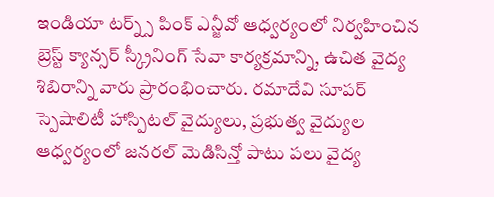ఇండియా టర్న్స్ పింక్ ఎన్జీవో ఆధ్వర్యంలో నిర్వహించిన బ్రెస్ట్ క్యాన్సర్ స్క్రీనింగ్ సేవా కార్యక్రమాన్ని, ఉచిత వైద్య శిబిరాన్ని వారు ప్రారంభించారు. రమాదేవి సూపర్ స్పెషాలిటీ హాస్పిటల్ వైద్యులు, ప్రభుత్వ వైద్యుల ఆధ్వర్యంలో జనరల్ మెడిసిన్తో పాటు పలు వైద్య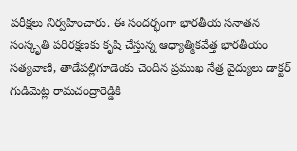పరీక్షలు నిర్వహించారు. ఈ సందర్భంగా భారతీయ సనాతన సంస్కృతి పరిరక్షణకు కృషి చేస్తున్న ఆధ్యాత్మికవేత్త భారతీయం సత్యవాణి, తాడేపల్లిగూడెంకు చెందిన ప్రముఖ నేత్ర వైద్యులు డాక్టర్ గుడిమెట్ల రామచంద్రారెడ్డికి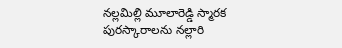నల్లమిల్లి మూలారెడ్డి స్మారక పురస్కారాలను నల్లారి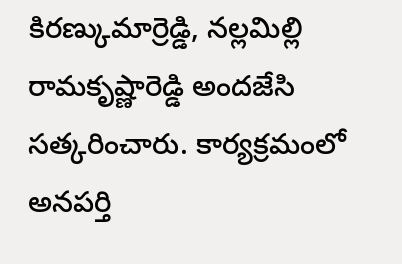కిరణ్కుమార్రెడ్డి, నల్లమిల్లి రామకృష్ణారెడ్డి అందజేసి సత్కరించారు. కార్యక్రమంలో అనపర్తి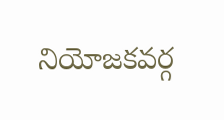నియోజకవర్గ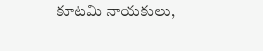కూటమి నాయకులు,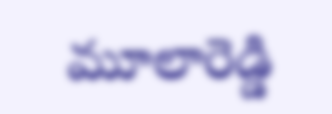మూలారెడ్డి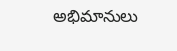అభిమానులు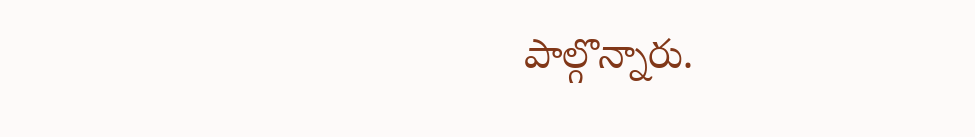పాల్గొన్నారు.